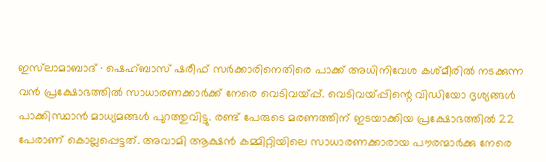ഇസ്‌ലാമാബാദ് ∙ ഷെഹ്ബാസ് ഷരീഫ് സർക്കാരിനെതിരെ പാക്ക് അധിനിവേശ കശ്മീരിൽ നടക്കുന്ന വൻ പ്രക്ഷോഭത്തിൽ സാധാരണക്കാർക്ക് നേരെ വെടിവയ്പ്പ്. വെടിവയ്പ്പിന്റെ വിഡിയോ ദൃശ്യങ്ങൾ പാക്കിസ്ഥാൻ മാധ്യമങ്ങൾ പുറത്തുവിട്ടു. രണ്ട് പേരുടെ മരണത്തിന് ഇടയാക്കിയ പ്രക്ഷോഭത്തിൽ 22 പേരാണ് കൊല്ലപ്പെട്ടത്. അവാമി ആക്ഷൻ കമ്മിറ്റിയിലെ സാധാരണക്കാരായ പൗരന്മാർക്കു നേരെ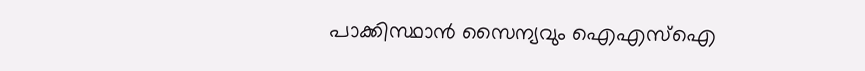പാക്കിസ്ഥാൻ സൈന്യവും ഐഎസ്‌ഐ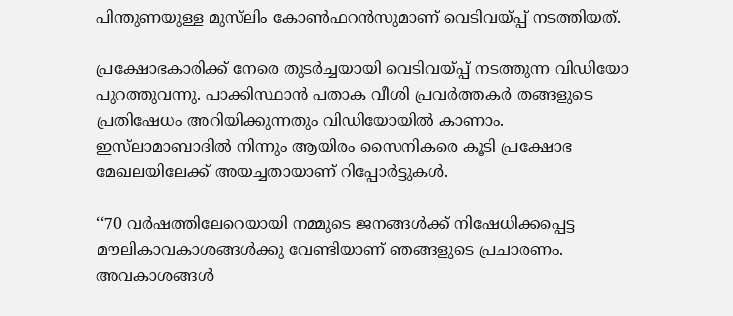പിന്തുണയുള്ള മുസ്‌ലിം കോൺഫറൻസുമാണ് വെടിവയ്പ്പ് നടത്തിയത്.

പ്രക്ഷോഭകാരിക്ക് നേരെ തുടർച്ചയായി വെടിവയ്പ്പ് നടത്തുന്ന വിഡിയോ പുറത്തുവന്നു. പാക്കിസ്ഥാൻ പതാക വീശി പ്രവർത്തകർ തങ്ങളുടെ പ്രതിഷേധം അറിയിക്കുന്നതും വിഡിയോയിൽ കാണാം. ഇസ്‌ലാമാബാദിൽ നിന്നും ആയിരം സൈനികരെ കൂടി പ്രക്ഷോഭ മേഖലയിലേക്ക് അയച്ചതായാണ് റിപ്പോർട്ടുകൾ.

‘‘70 വർഷത്തിലേറെയായി നമ്മുടെ ജനങ്ങൾക്ക് നിഷേധിക്കപ്പെട്ട മൗലികാവകാശങ്ങൾക്കു വേണ്ടിയാണ് ഞങ്ങളുടെ പ്രചാരണം. അവകാശങ്ങൾ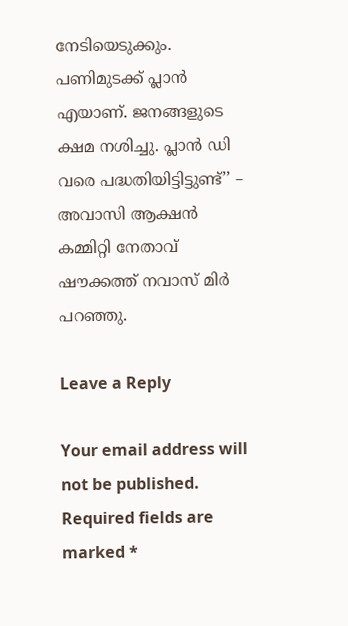നേടിയെടുക്കും. പണിമുടക്ക് പ്ലാൻ എയാണ്. ജനങ്ങളുടെ ക്ഷമ നശിച്ചു. പ്ലാൻ‌ ഡി വരെ പദ്ധതിയിട്ടിട്ടുണ്ട്’’ – അവാസി ആക്ഷൻ‌ കമ്മിറ്റി നേതാവ് ഷൗക്കത്ത് നവാസ് മിർ പറഞ്ഞു.

Leave a Reply

Your email address will not be published. Required fields are marked *